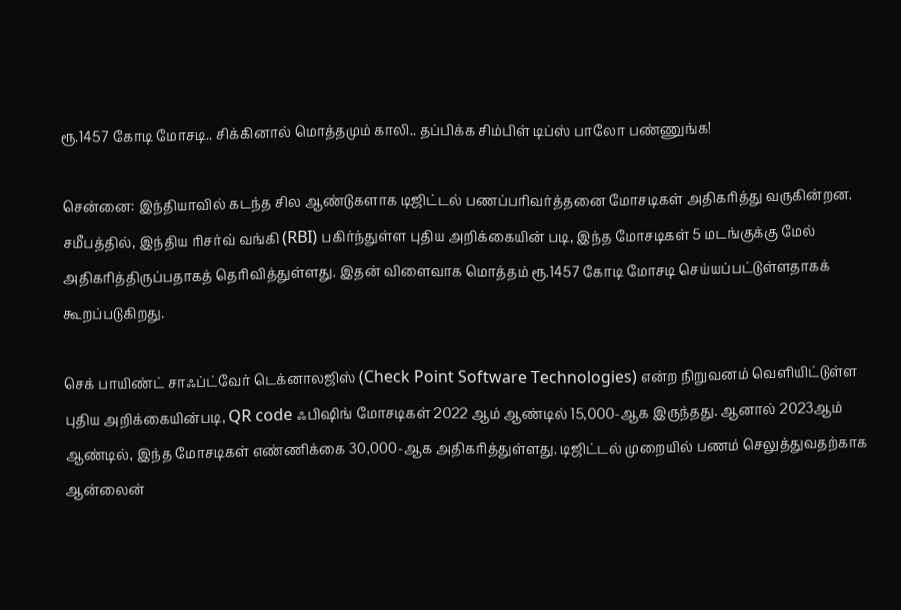ரூ.1457 கோடி மோசடி.. சிக்கினால் மொத்தமும் காலி.. தப்பிக்க சிம்பிள் டிப்ஸ் பாலோ பண்ணுங்க!

சென்னை: இந்தியாவில் கடந்த சில ஆண்டுகளாக டிஜிட்டல் பணப்பரிவர்த்தனை மோசடிகள் அதிகரித்து வருகின்றன. சமீபத்தில், இந்திய ரிசர்வ் வங்கி (RBI) பகிர்ந்துள்ள புதிய அறிக்கையின் படி, இந்த மோசடிகள் 5 மடங்குக்கு மேல் அதிகரித்திருப்பதாகத் தெரிவித்துள்ளது. இதன் விளைவாக மொத்தம் ரூ.1457 கோடி மோசடி செய்யப்பட்டுள்ளதாகக் கூறப்படுகிறது.

செக் பாயிண்ட் சாஃப்ட்வேர் டெக்னாலஜிஸ் (Check Point Software Technologies) என்ற நிறுவனம் வெளியிட்டுள்ள புதிய அறிக்கையின்படி, QR code ஃபிஷிங் மோசடிகள் 2022 ஆம் ஆண்டில் 15,000-ஆக இருந்தது. ஆனால் 2023ஆம் ஆண்டில், இந்த மோசடிகள் எண்ணிக்கை 30,000-ஆக அதிகரித்துள்ளது. டிஜிட்டல் முறையில் பணம் செலுத்துவதற்காக ஆன்லைன்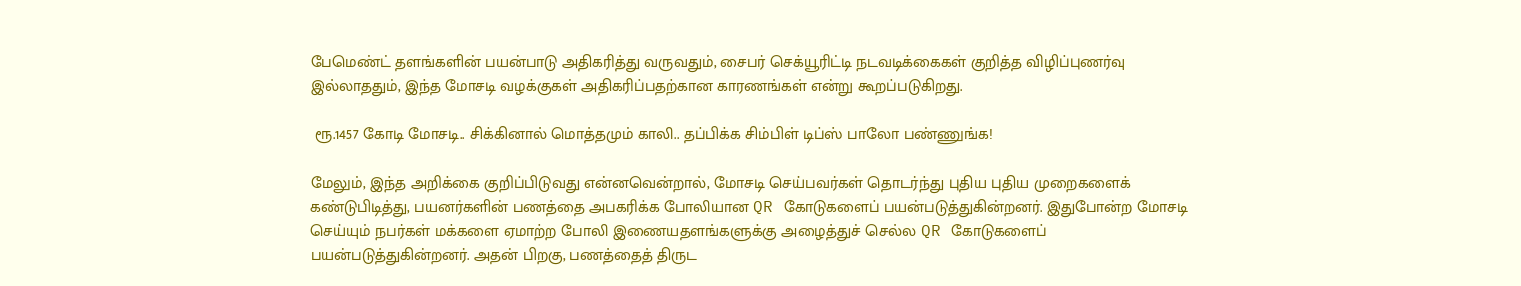பேமெண்ட் தளங்களின் பயன்பாடு அதிகரித்து வருவதும், சைபர் செக்யூரிட்டி நடவடிக்கைகள் குறித்த விழிப்புணர்வு இல்லாததும், இந்த மோசடி வழக்குகள் அதிகரிப்பதற்கான காரணங்கள் என்று கூறப்படுகிறது.

 ரூ.1457 கோடி மோசடி.. சிக்கினால் மொத்தமும் காலி.. தப்பிக்க சிம்பிள் டிப்ஸ் பாலோ பண்ணுங்க!

மேலும், இந்த அறிக்கை குறிப்பிடுவது என்னவென்றால், மோசடி செய்பவர்கள் தொடர்ந்து புதிய புதிய முறைகளைக் கண்டுபிடித்து, பயனர்களின் பணத்தை அபகரிக்க போலியான QR கோடுகளைப் பயன்படுத்துகின்றனர். இதுபோன்ற மோசடி செய்யும் நபர்கள் மக்களை ஏமாற்ற போலி இணையதளங்களுக்கு அழைத்துச் செல்ல QR கோடுகளைப் பயன்படுத்துகின்றனர். அதன் பிறகு, பணத்தைத் திருட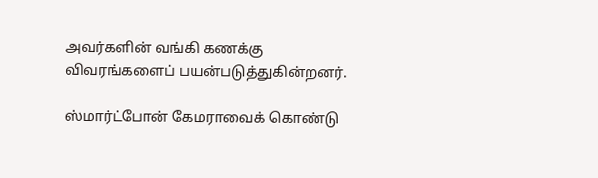அவர்களின் வங்கி கணக்கு விவரங்களைப் பயன்படுத்துகின்றனர்.

ஸ்மார்ட்போன் கேமராவைக் கொண்டு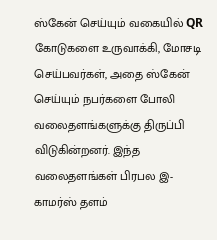ஸ்கேன் செய்யும் வகையில் QR கோடுகளை உருவாக்கி, மோசடி செய்பவர்கள், அதை ஸ்கேன் செய்யும் நபர்களை போலி வலைதளங்களுக்கு திருப்பி விடுகின்றனர். இந்த வலைதளங்கள் பிரபல இ-காமர்ஸ் தளம்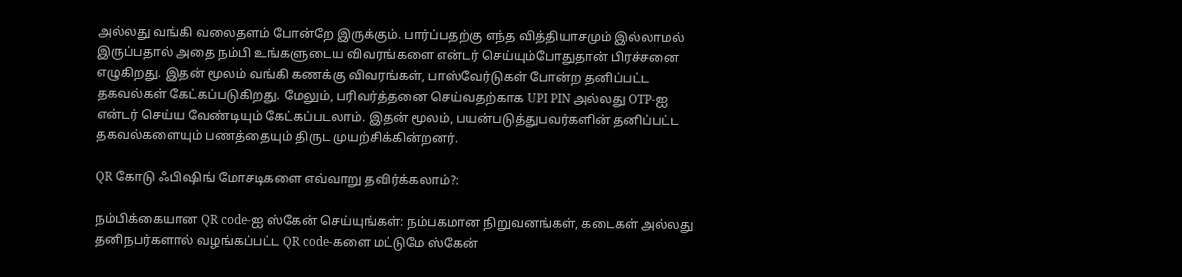அல்லது வங்கி வலைதளம் போன்றே இருக்கும். பார்ப்பதற்கு எந்த வித்தியாசமும் இல்லாமல் இருப்பதால் அதை நம்பி உங்களுடைய விவரங்களை என்டர் செய்யும்போதுதான் பிரச்சனை எழுகிறது. இதன் மூலம் வங்கி கணக்கு விவரங்கள், பாஸ்வேர்டுகள் போன்ற தனிப்பட்ட தகவல்கள் கேட்கப்படுகிறது. மேலும், பரிவர்த்தனை செய்வதற்காக UPI PIN அல்லது OTP-ஐ என்டர் செய்ய வேண்டியும் கேட்கப்படலாம். இதன் மூலம், பயன்படுத்துபவர்களின் தனிப்பட்ட தகவல்களையும் பணத்தையும் திருட முயற்சிக்கின்றனர்.

QR கோடு ஃபிஷிங் மோசடிகளை எவ்வாறு தவிர்க்கலாம்?:

நம்பிக்கையான QR code-ஐ ஸ்கேன் செய்யுங்கள்: நம்பகமான நிறுவனங்கள், கடைகள் அல்லது தனிநபர்களால் வழங்கப்பட்ட QR code-களை மட்டுமே ஸ்கேன்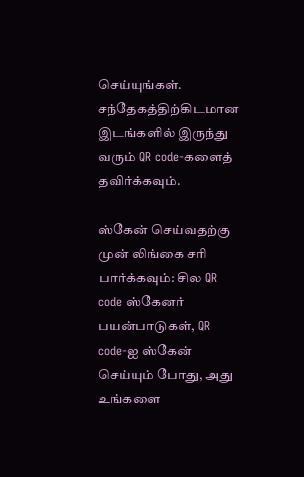செய்யுங்கள். சந்தேகத்திற்கிடமான இடங்களில் இருந்து வரும் QR code-களைத் தவிர்க்கவும்.

ஸ்கேன் செய்வதற்கு முன் லிங்கை சரி பார்க்கவும்: சில QR code ஸ்கேனர் பயன்பாடுகள், QR code-ஐ ஸ்கேன் செய்யும் போது, அது உங்களை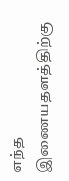எந்த இணையதளத்திற்கு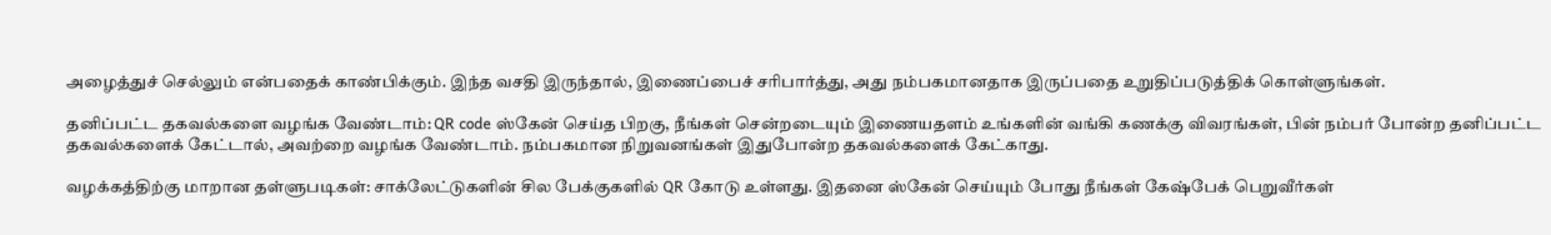அழைத்துச் செல்லும் என்பதைக் காண்பிக்கும். இந்த வசதி இருந்தால், இணைப்பைச் சரிபார்த்து, அது நம்பகமானதாக இருப்பதை உறுதிப்படுத்திக் கொள்ளுங்கள்.

தனிப்பட்ட தகவல்களை வழங்க வேண்டாம்: QR code ஸ்கேன் செய்த பிறகு, நீங்கள் சென்றடையும் இணையதளம் உங்களின் வங்கி கணக்கு விவரங்கள், பின் நம்பர் போன்ற தனிப்பட்ட தகவல்களைக் கேட்டால், அவற்றை வழங்க வேண்டாம். நம்பகமான நிறுவனங்கள் இதுபோன்ற தகவல்களைக் கேட்காது.

வழக்கத்திற்கு மாறான தள்ளுபடிகள்: சாக்லேட்டுகளின் சில பேக்குகளில் QR கோடு உள்ளது. இதனை ஸ்கேன் செய்யும் போது நீங்கள் கேஷ்பேக் பெறுவீர்கள்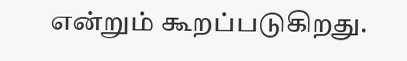என்றும் கூறப்படுகிறது.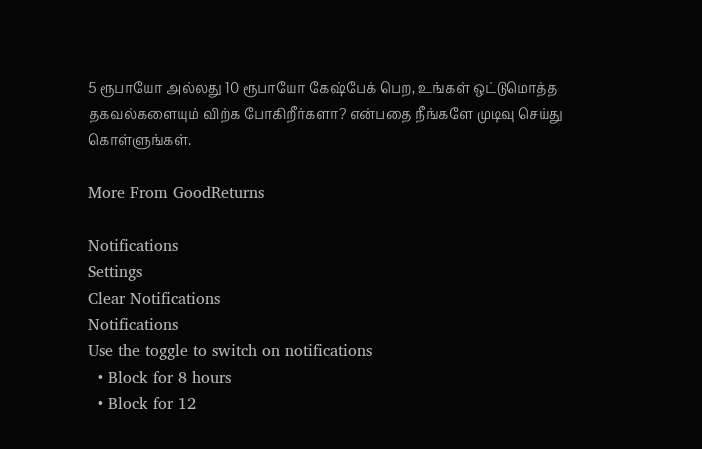5 ரூபாயோ அல்லது 10 ரூபாயோ கேஷ்பேக் பெற, உங்கள் ஒட்டுமொத்த தகவல்களையும் விற்க போகிறீர்களா? என்பதை நீங்களே முடிவு செய்து கொள்ளுங்கள்.

More From GoodReturns

Notifications
Settings
Clear Notifications
Notifications
Use the toggle to switch on notifications
  • Block for 8 hours
  • Block for 12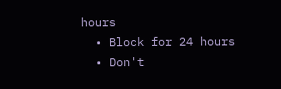hours
  • Block for 24 hours
  • Don't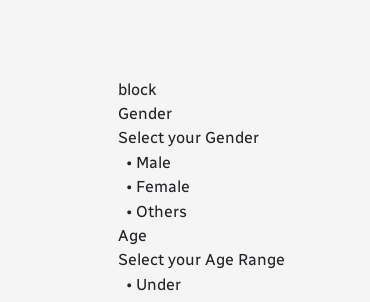block
Gender
Select your Gender
  • Male
  • Female
  • Others
Age
Select your Age Range
  • Under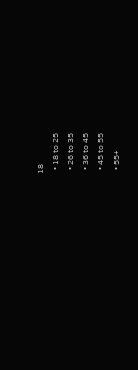18
  • 18 to 25
  • 26 to 35
  • 36 to 45
  • 45 to 55
  • 55+